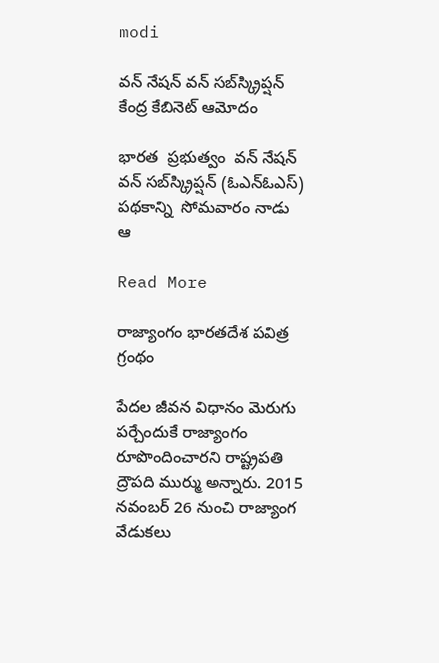modi

వన్ నేషన్ వన్ సబ్‌‌‌‌‌‌‌‌‌‌‌‌స్క్రిప్షన్ కేంద్ర కేబినెట్ ఆమోదం

భారత  ప్రభుత్వం  వన్ నేషన్  వన్ సబ్‌‌‌‌‌‌‌‌స్క్రిప్షన్ (ఓఎన్ఓఎస్) పథకాన్ని  సోమవారం నాడు ఆ

Read More

రాజ్యాంగం భారతదేశ పవిత్ర గ్రంథం

పేదల జీవన విధానం మెరుగు పర్చేందుకే రాజ్యాంగం రూపొందించారని రాష్ట్రపతి ద్రౌపది ముర్ము అన్నారు. 2015 నవంబర్ 26 నుంచి రాజ్యాంగ వేడుకలు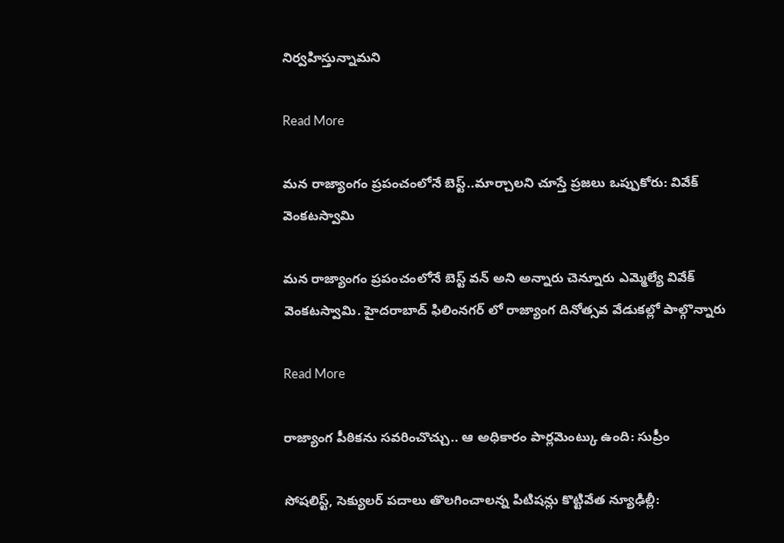నిర్వహిస్తున్నామని

Read More

మన రాజ్యాంగం ప్రపంచంలోనే బెస్ట్..మార్చాలని చూస్తే ప్రజలు ఒప్పుకోరు: వివేక్ వెంకటస్వామి

మన రాజ్యాంగం ప్రపంచంలోనే బెస్ట్ వన్ అని అన్నారు చెన్నూరు ఎమ్మెల్యే వివేక్ వెంకటస్వామి. హైదరాబాద్ ఫిలింనగర్ లో రాజ్యాంగ దినోత్సవ వేడుకల్లో పాల్గొన్నారు

Read More

రాజ్యాంగ పీఠికను సవరించొచ్చు.. ఆ అధికారం పార్లమెంట్కు ఉంది: సుప్రీం

సోషలిస్ట్, సెక్యులర్ పదాలు తొలగించాలన్న పిటిషన్లు కొట్టివేత న్యూఢిల్లీ: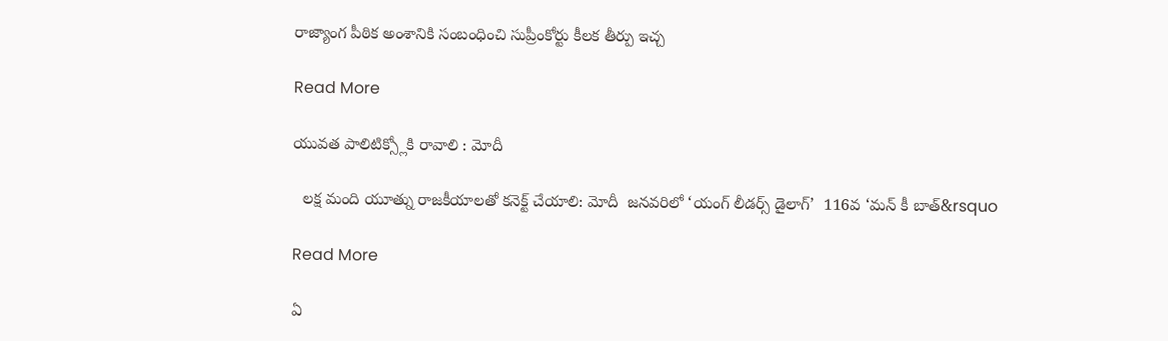రాజ్యాంగ పీఠిక అంశానికి సంబంధించి సుప్రీంకోర్టు కీలక తీర్పు ఇచ్చ

Read More

యువత పాలిటిక్స్లోకి రావాలి : మోదీ

  లక్ష మంది యూత్ను రాజకీయాలతో కనెక్ట్ చేయాలి: మోదీ  జనవరిలో ‘యంగ్ లీడర్స్ డైలాగ్’  116వ ‘మన్ కీ బాత్&rsquo

Read More

ఏ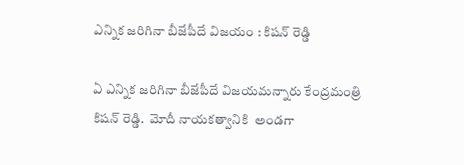ఎన్నిక జరిగినా బీజేపీదే విజయం : కిషన్ రెడ్డి

ఏ ఎన్నిక జరిగినా బీజేపీదే విజయమన్నారు కేంద్రమంత్రి కిషన్ రెడ్డి.  మోదీ నాయకత్వానికి  అండగా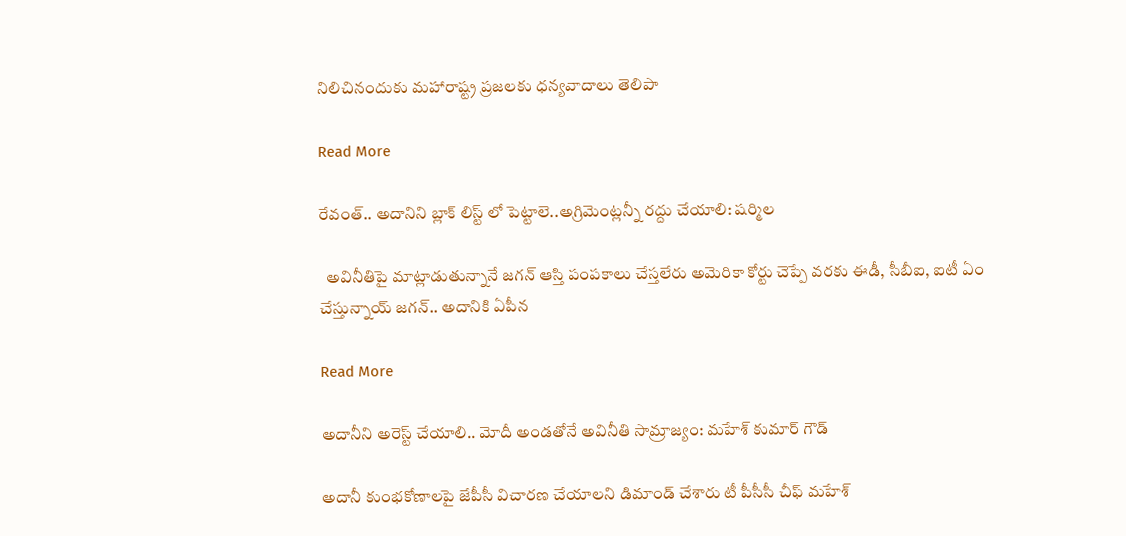నిలిచినందుకు మహారాష్ట్ర ప్రజలకు ధన్యవాదాలు తెలిపా

Read More

రేవంత్.. అదానిని బ్లాక్ లిస్ట్ లో పెట్టాలె..అగ్రిమెంట్లన్నీ రద్దు చేయాలి: షర్మిల

  అవినీతిపై మాట్లాడుతున్నానే జగన్ ఆస్తి పంపకాలు చేస్తలేరు అమెరికా కోర్టు చెప్పే వరకు ఈడీ, సీబీఐ, ఐటీ ఏం చేస్తున్నాయ్ జగన్.. అదానికి ఏపీన

Read More

అదానీని అరెస్ట్ చేయాలి.. మోదీ అండతోనే అవినీతి సామ్రాజ్యం: మహేశ్ కుమార్ గౌడ్

అదానీ కుంభకోణాలపై జేపీసీ విచారణ చేయాలని డిమాండ్ చేశారు టీ పీసీసీ చీఫ్ మహేశ్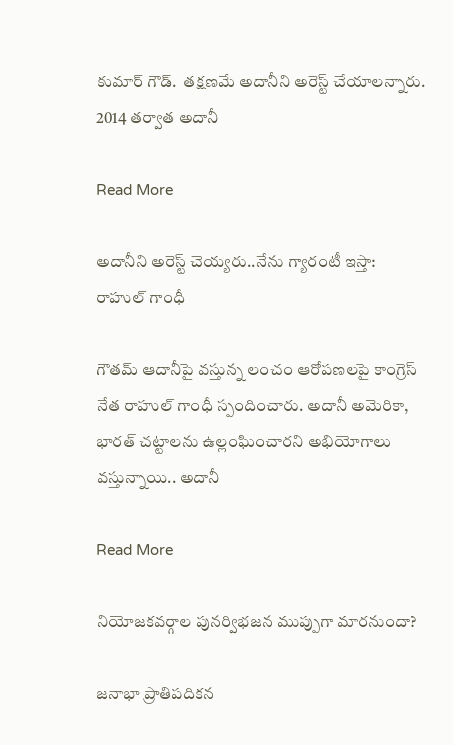కుమార్ గౌడ్.  తక్షణమే అదానీని అరెస్ట్ చేయాలన్నారు. 2014 తర్వాత అదానీ

Read More

అదానీని అరెస్ట్ చెయ్యరు..నేను గ్యారంటీ ఇస్తా: రాహుల్ గాంధీ

గౌతమ్ ఆదానీపై వస్తున్న లంచం ఆరోపణలపై కాంగ్రెస్ నేత రాహుల్ గాంధీ స్పందించారు. అదానీ అమెరికా, భారత్ చట్టాలను ఉల్లంఘించారని అభియోగాలు వస్తున్నాయి.. అదానీ

Read More

నియోజకవర్గాల పునర్విభజన ముప్పుగా మారనుందా?

జనాభా ప్రాతిపదికన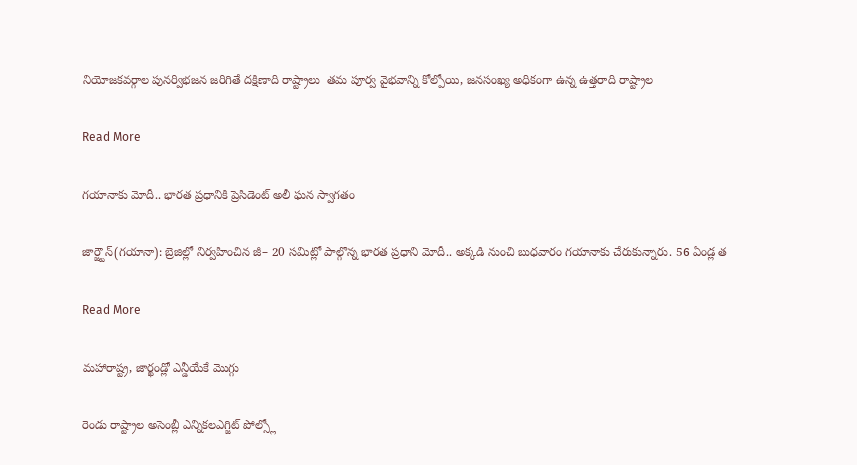నియోజకవర్గాల పునర్విభజన జరిగితే దక్షిణాది రాష్ట్రాలు  తమ పూర్వ వైభవాన్ని కోల్పోయి, జనసంఖ్య అధికంగా ఉన్న ఉత్తరాది రాష్ట్రాల

Read More

గయానాకు మోదీ.. భారత ప్రధానికి ప్రెసిడెంట్ అలీ ఘన స్వాగతం

జార్జ్టౌన్(గయానా): బ్రెజిల్లో నిర్వహించిన జీ– 20 సమిట్లో పాల్గొన్న భారత ప్రధాని మోదీ.. అక్కడి నుంచి బుధవారం గయానాకు చేరుకున్నారు. 56 ఏండ్ల త

Read More

మహారాష్ట్ర, జార్ఖండ్లో ఎన్డీయేకే మొగ్గు

రెండు రాష్ట్రాల అసెంబ్లీ ఎన్నికలఎగ్జిట్ పోల్స్లో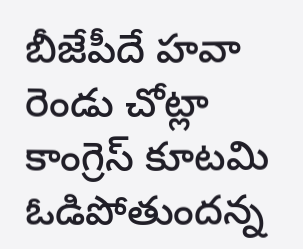బీజేపీదే హవా రెండు చోట్లా కాంగ్రెస్ కూటమి ఓడిపోతుందన్న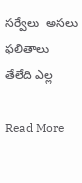సర్వేలు  అసలు ఫలితాలు తేలేది ఎల్ల

Read More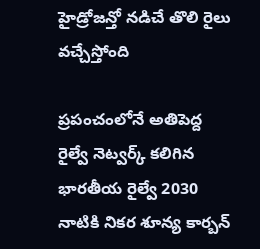హైడ్రోజన్తో నడిచే తొలి రైలు వచ్చేస్తోంది

ప్రపంచంలోనే అతిపెద్ద రైల్వే నెట్వర్క్ కలిగిన భారతీయ రైల్వే 2030 నాటికి నికర శూన్య కార్బన్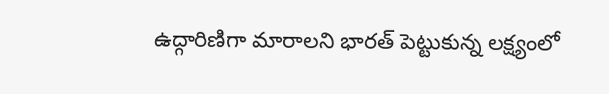ఉద్గారిణిగా మారాలని భారత్ పెట్టుకున్న లక్ష్యంలో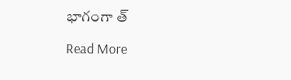భాగంగా త్

Read More